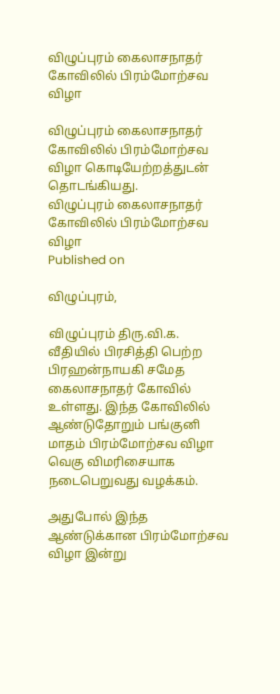விழுப்புரம் கைலாசநாதர் கோவிலில் பிரம்மோற்சவ விழா

விழுப்புரம் கைலாசநாதர் கோவிலில் பிரம்மோற்சவ விழா கொடியேற்றத்துடன் தொடங்கியது.
விழுப்புரம் கைலாசநாதர் கோவிலில் பிரம்மோற்சவ விழா
Published on

விழுப்புரம்,

விழுப்புரம் திரு.வி.க. வீதியில் பிரசித்தி பெற்ற பிரஹன்நாயகி சமேத கைலாசநாதர் கோவில் உள்ளது. இந்த கோவிலில் ஆண்டுதோறும் பங்குனி மாதம் பிரம்மோற்சவ விழா வெகு விமரிசையாக நடைபெறுவது வழக்கம்.

அதுபோல் இந்த ஆண்டுக்கான பிரம்மோற்சவ விழா இன்று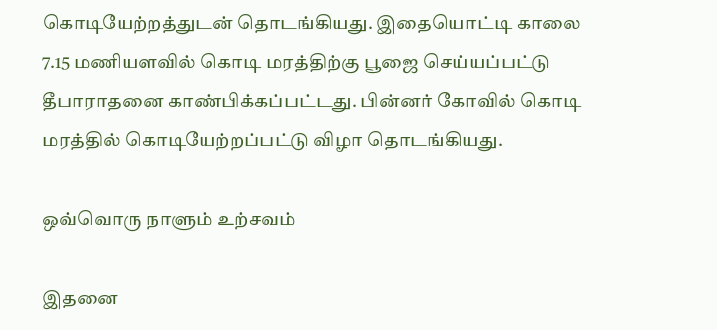கொடியேற்றத்துடன் தொடங்கியது. இதையொட்டி காலை 7.15 மணியளவில் கொடி மரத்திற்கு பூஜை செய்யப்பட்டு தீபாராதனை காண்பிக்கப்பட்டது. பின்னர் கோவில் கொடி மரத்தில் கொடியேற்றப்பட்டு விழா தொடங்கியது.

ஒவ்வொரு நாளும் உற்சவம்

இதனை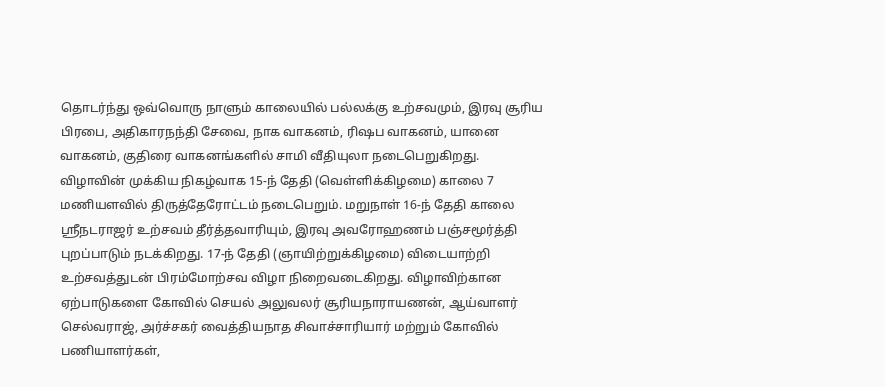தொடர்ந்து ஒவ்வொரு நாளும் காலையில் பல்லக்கு உற்சவமும், இரவு சூரிய பிரபை, அதிகாரநந்தி சேவை, நாக வாகனம், ரிஷப வாகனம், யானை வாகனம், குதிரை வாகனங்களில் சாமி வீதியுலா நடைபெறுகிறது. விழாவின் முக்கிய நிகழ்வாக 15-ந் தேதி (வெள்ளிக்கிழமை) காலை 7 மணியளவில் திருத்தேரோட்டம் நடைபெறும். மறுநாள் 16-ந் தேதி காலை ஸ்ரீநடராஜர் உற்சவம் தீர்த்தவாரியும், இரவு அவரோஹணம் பஞ்சமூர்த்தி புறப்பாடும் நடக்கிறது. 17-ந் தேதி (ஞாயிற்றுக்கிழமை) விடையாற்றி உற்சவத்துடன் பிரம்மோற்சவ விழா நிறைவடைகிறது. விழாவிற்கான ஏற்பாடுகளை கோவில் செயல் அலுவலர் சூரியநாராயணன், ஆய்வாளர் செல்வராஜ், அர்ச்சகர் வைத்தியநாத சிவாச்சாரியார் மற்றும் கோவில் பணியாளர்கள்,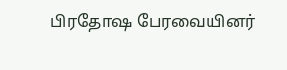பிரதோஷ பேரவையினர்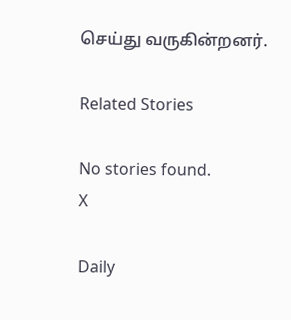செய்து வருகின்றனர்.

Related Stories

No stories found.
X

Daily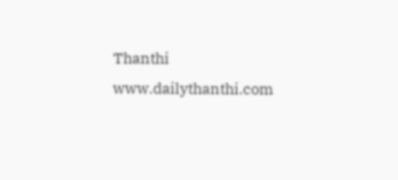Thanthi
www.dailythanthi.com